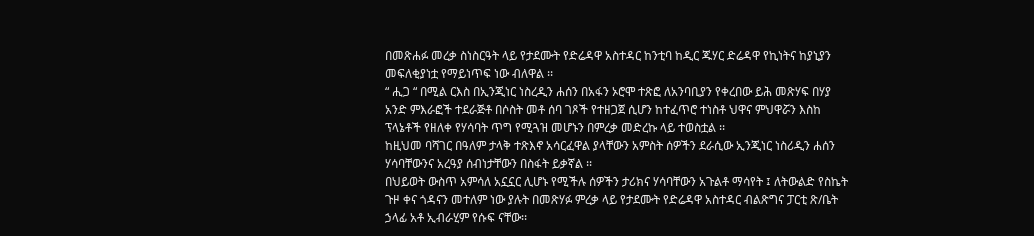በመጽሐፉ መረቃ ስነስርዓት ላይ የታደሙት የድሬዳዋ አስተዳር ከንቲባ ከዲር ጁሃር ድሬዳዋ የኪነትና ከያኒያን መፍለቂያነቷ የማይነጥፍ ነው ብለዋል ፡፡
“ ሒጋ “ በሚል ርእስ በኢንጂነር ነስረዲን ሐሰን በአፋን ኦሮሞ ተጽፎ ለአንባቢያን የቀረበው ይሕ መጽሃፍ በሃያ አንድ ምእራፎች ተደራጅቶ በሶስት መቶ ሰባ ገጾች የተዘጋጀ ሲሆን ከተፈጥሮ ተነስቶ ህዋና ምህዋሯን እስከ ፕላኔቶች የዘለቀ የሃሳባት ጥግ የሚጓዝ መሆኑን በምረቃ መድረኩ ላይ ተወስቷል ፡፡
ከዚህመ ባሻገር በዓለም ታላቅ ተጽእኖ አሳርፈዋል ያላቸውን አምስት ሰዎችን ደራሲው ኢንጂነር ነስሪዲን ሐሰን ሃሳባቸውንና አረዓያ ሰብነታቸውን በስፋት ይቃኛል ፡፡
በህይወት ውስጥ አምሳለ አኗኗር ሊሆኑ የሚችሉ ሰዎችን ታሪክና ሃሳባቸውን አጉልቶ ማሳየት ፤ ለትውልድ የስኬት ጉዞ ቀና ጎዳናን መተለም ነው ያሉት በመጽሃፉ ምረቃ ላይ የታደሙት የድሬዳዋ አስተዳር ብልጽግና ፓርቲ ጽ/ቤት ኃላፊ አቶ ኢብራሂም የሱፍ ናቸው፡፡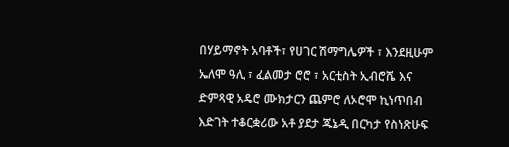በሃይማኖት አባቶች፣ የሀገር ሽማግሌዎች ፣ እንደዚሁም ኤለሞ ዓሊ ፣ ፈልመታ ሮሮ ፣ አርቲስት ኢብሮሼ እና ድምጻዊ አዴሮ ሙክታርን ጨምሮ ለኦሮሞ ኪነጥበብ እድገት ተቆርቋሪው አቶ ያደታ ጁኔዲ በርካታ የስነጽሁፍ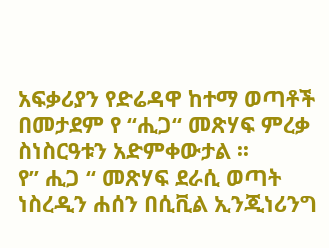አፍቃሪያን የድሬዳዋ ከተማ ወጣቶች በመታደም የ “ሒጋ“ መጽሃፍ ምረቃ ስነስርዓቱን አድምቀውታል ፡፡
የ” ሒጋ “ መጽሃፍ ደራሲ ወጣት ነስረዲን ሐሰን በሲቪል ኢንጂነሪንግ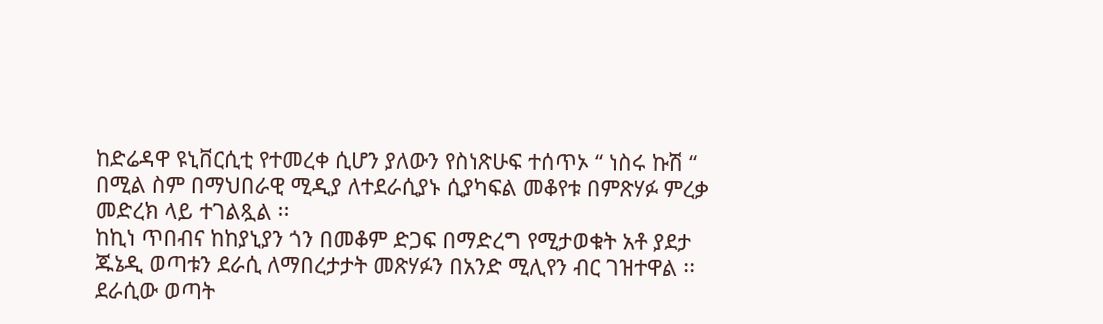ከድሬዳዋ ዩኒቨርሲቲ የተመረቀ ሲሆን ያለውን የስነጽሁፍ ተሰጥኦ “ ነስሩ ኩሽ “ በሚል ስም በማህበራዊ ሚዲያ ለተደራሲያኑ ሲያካፍል መቆየቱ በምጽሃፉ ምረቃ መድረክ ላይ ተገልጿል ፡፡
ከኪነ ጥበብና ከከያኒያን ጎን በመቆም ድጋፍ በማድረግ የሚታወቁት አቶ ያደታ ጁኔዲ ወጣቱን ደራሲ ለማበረታታት መጽሃፉን በአንድ ሚሊየን ብር ገዝተዋል ፡፡
ደራሲው ወጣት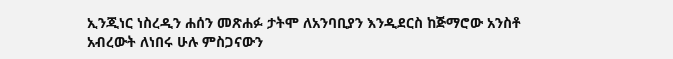ኢንጂነር ነስረዲን ሐሰን መጽሐፉ ታትሞ ለአንባቢያን እንዲደርስ ከጅማሮው አንስቶ አብረውት ለነበሩ ሁሉ ምስጋናውን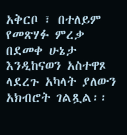አቅርቦ ፣ በተለይም የመጽሃፉ ምረቃ በደመቀ ሁኔታ እንዲከናወን አስተዋጾ ላደረጉ አካላት ያለውን አክብሮት ገልጿል፡፡